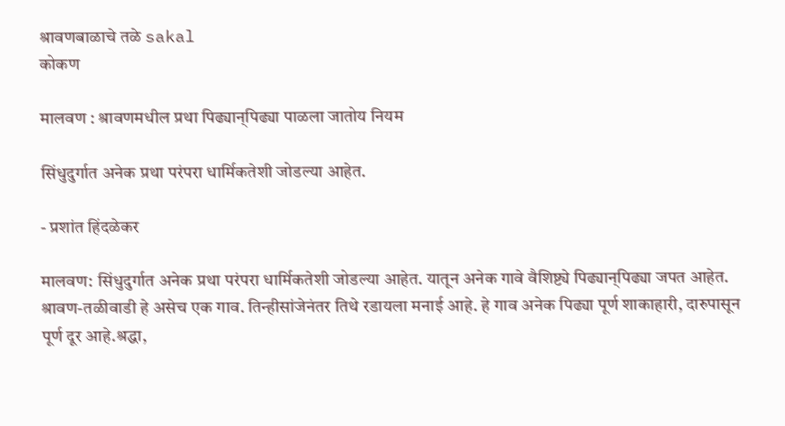श्रावणबाळाचे तळे sakal
कोकण

मालवण : श्रावणमधील प्रथा पिढ्यान्‌पिढ्या पाळला जातोय नियम

सिंधुदुर्गात अनेक प्रथा परंपरा धार्मिकतेशी जोडल्या आहेत.

- प्रशांत हिंदळेकर

मालवण: सिंधुदुर्गात अनेक प्रथा परंपरा धार्मिकतेशी जोडल्या आहेत. यातून अनेक गावे वैशिष्ट्ये पिढ्यान्‌पिढ्या जपत आहेत. श्रावण-तळीवाडी हे असेच एक गाव. तिन्हीसांजेनंतर तिथे रडायला मनाई आहे. हे गाव अनेक पिढ्या पूर्ण शाकाहारी, दारुपासून पूर्ण दूर आहे.श्रद्धा,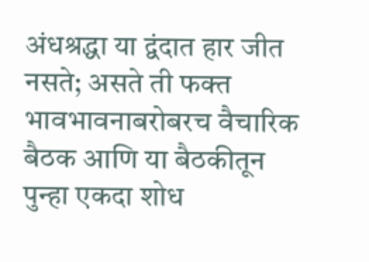अंधश्रद्धा या द्वंदात हार जीत नसते; असते ती फक्त भावभावनाबरोबरच वैचारिक बैठक आणि या बैठकीतून पुन्हा एकदा शोध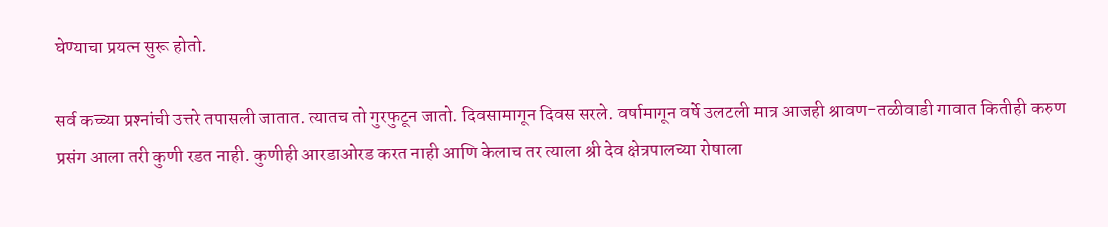घेण्याचा प्रयत्न सुरू होतो.

सर्व कच्च्या प्रश्‍नांची उत्तरे तपासली जातात. त्यातच तो गुरफुटून जातो. दिवसामागून दिवस सरले. वर्षामागून वर्षे उलटली मात्र आजही श्रावण-तळीवाडी गावात कितीही करुण प्रसंग आला तरी कुणी रडत नाही. कुणीही आरडाओरड करत नाही आणि केलाच तर त्याला श्री देव क्षेत्रपालच्या रोषाला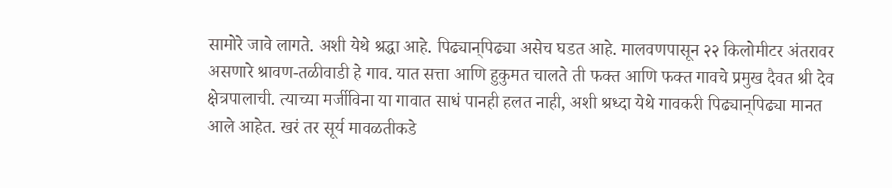सामोरे जावे लागते. अशी येथे श्रद्धा आहे. पिढ्यान्‌पिढ्या असेच घडत आहे. मालवणपासून २२ किलोमीटर अंतरावर असणारे श्रावण-तळीवाडी हे गाव. यात सत्ता आणि हुकुमत चालते ती फक्त आणि फक्त गावचे प्रमुख दैवत श्री देव क्षेत्रपालाची. त्याच्या मर्जीविना या गावात साधं पानही हलत नाही, अशी श्रध्दा येथे गावकरी पिढ्यान्‌पिढ्या मानत आले आहेत. खरं तर सूर्य मावळतीकडे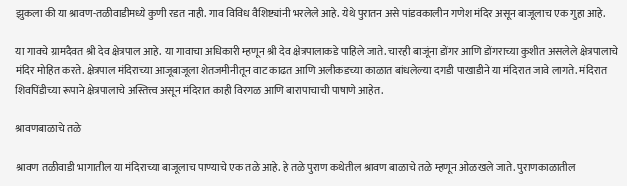झुकला की या श्रावण-तळीवाडीमध्ये कुणी रडत नाही. गाव विविध वैशिष्ट्यांनी भरलेले आहे. येथे पुरातन असे पांडवकालीन गणेश मंदिर असून बाजूलाच एक गुहा आहे.

या गावचे ग्रामदैवत श्री देव क्षेत्रपाल आहे. या गावाचा अधिकारी म्हणून श्री देव क्षेत्रपालाकडे पाहिले जाते. चारही बाजूंना डोंगर आणि डोंगराच्या कुशीत असलेले क्षेत्रपालाचे मंदिर मोहित करते. क्षेत्रपाल मंदिराच्या आजूबाजूला शेतजमीनीतून वाट काढत आणि अलीकडच्या काळात बांधलेल्या दगडी पाखाडीने या मंदिरात जावे लागते. मंदिरात शिवपिंडीच्या रूपाने क्षेत्रपालाचे अस्तित्त्व असून मंदिरात काही विरगळ आणि बारापाचाची पाषाणे आहेत.

श्रावणबाळाचे तळे

श्रावण तळीवाडी भागातील या मंदिराच्या बाजूलाच पाण्याचे एक तळे आहे. हे तळे पुराण कथेतील श्रावण बाळाचे तळे म्हणून ओळखले जाते. पुराणकाळातील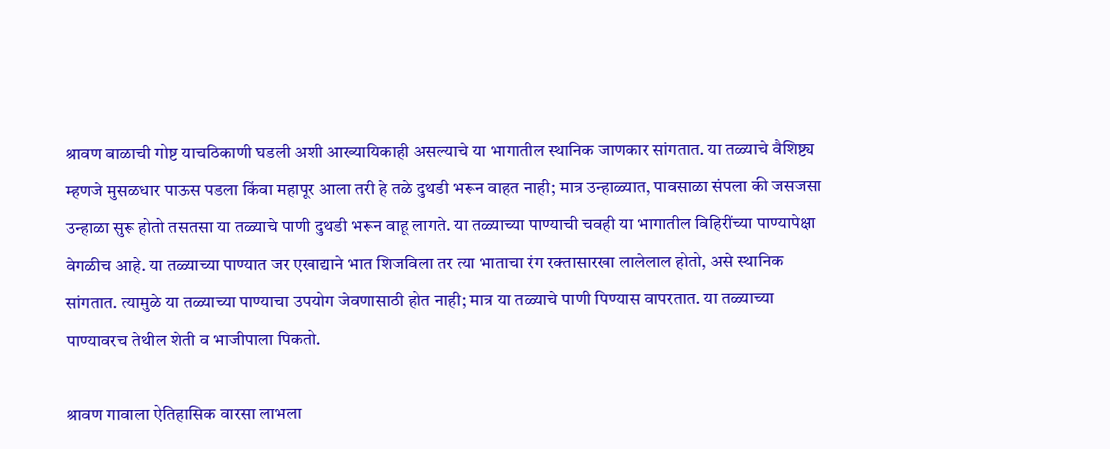श्रावण बाळाची गोष्ट याचठिकाणी घडली अशी आख्यायिकाही असल्याचे या भागातील स्थानिक जाणकार सांगतात. या तळ्याचे वैशिष्ट्य म्हणजे मुसळधार पाऊस पडला किंवा महापूर आला तरी हे तळे दुथडी भरून वाहत नाही; मात्र उन्हाळ्यात, पावसाळा संपला की जसजसा उन्हाळा सुरू होतो तसतसा या तळ्याचे पाणी दुथडी भरून वाहू लागते. या तळ्याच्या पाण्याची चवही या भागातील विहिरींच्या पाण्यापेक्षा वेगळीच आहे. या तळ्याच्या पाण्यात जर एखाद्याने भात शिजविला तर त्या भाताचा रंग रक्तासारखा लालेलाल होतो, असे स्थानिक सांगतात. त्यामुळे या तळ्याच्या पाण्याचा उपयोग जेवणासाठी होत नाही; मात्र या तळ्याचे पाणी पिण्यास वापरतात. या तळ्याच्या पाण्यावरच तेथील शेती व भाजीपाला पिकतो.

श्रावण गावाला ऐतिहासिक वारसा लाभला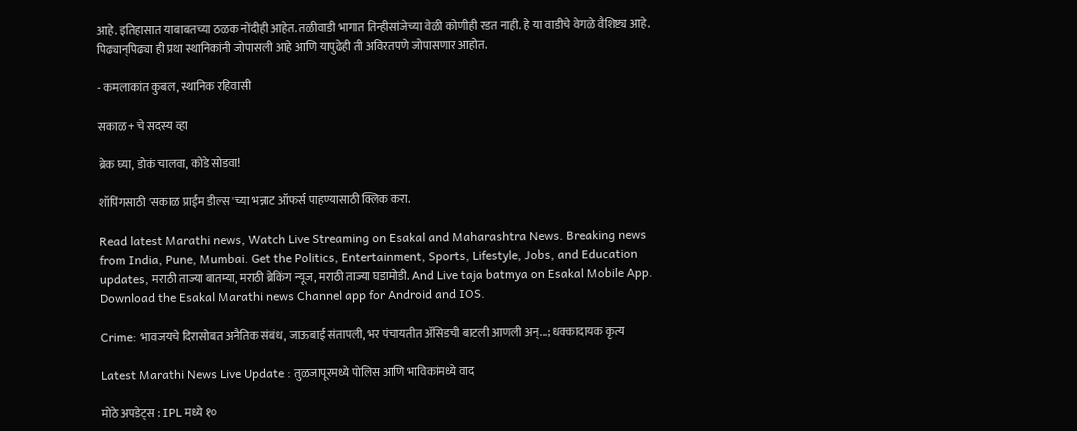आहे. इतिहासात याबाबतच्या ठळक नोंदीही आहेत. तळीवाडी भागात तिन्हीसांजेच्या वेळी कोणीही रडत नाही. हे या वाडीचे वेगळे वैशिष्ट्य आहे. पिढ्यान्‌पिढ्या ही प्रथा स्थानिकांनी जोपासली आहे आणि यापुढेही ती अविरतपणे जोपासणार आहोत.

- कमलाकांत कुबल, स्थानिक रहिवासी

सकाळ+ चे सदस्य व्हा

ब्रेक घ्या, डोकं चालवा, कोडे सोडवा!

शॉपिंगसाठी 'सकाळ प्राईम डील्स'च्या भन्नाट ऑफर्स पाहण्यासाठी क्लिक करा.

Read latest Marathi news, Watch Live Streaming on Esakal and Maharashtra News. Breaking news from India, Pune, Mumbai. Get the Politics, Entertainment, Sports, Lifestyle, Jobs, and Education updates, मराठी ताज्या बातम्या, मराठी ब्रेकिंग न्यूज, मराठी ताज्या घडामोडी. And Live taja batmya on Esakal Mobile App. Download the Esakal Marathi news Channel app for Android and IOS.

Crime: भावजयचे दिरासोबत अनैतिक संबंध, जाऊबाई संतापली, भर पंचायतीत ॲसिडची बाटली आणली अन्...; धक्कादायक कृत्य

Latest Marathi News Live Update : तुळजापूरमध्ये पोलिस आणि भाविकांमध्ये वाद

मोठे अपडेट्स : IPL मध्ये १०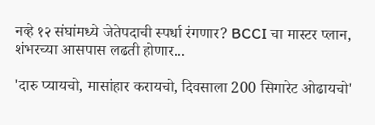नव्हे १२ संघांमध्ये जेतेपदाची स्पर्धा रंगणार? BCCI चा मास्टर प्लान, शंभरच्या आसपास लढती होणार...

'दारु प्यायचो, मासांहार करायचो, दिवसाला 200 सिगारेट ओढायचो'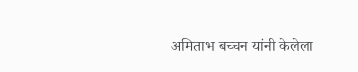अमिताभ बच्चन यांनी केलेला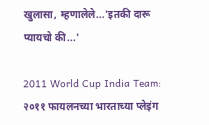खुलासा, म्हणालेले...'इतकी दारू प्यायचो की...'

2011 World Cup India Team: २०११ फायलनच्या भारताच्या प्लेइंग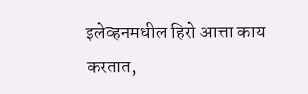इलेव्हनमधील हिरो आत्ता काय करतात,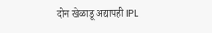दोन खेळाडू अद्यापही IPL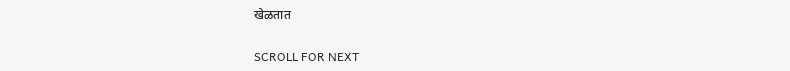खेळतात

SCROLL FOR NEXT